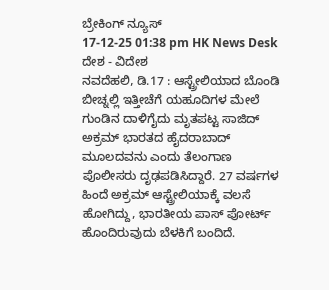ಬ್ರೇಕಿಂಗ್ ನ್ಯೂಸ್
17-12-25 01:38 pm HK News Desk ದೇಶ - ವಿದೇಶ
ನವದೆಹಲಿ, ಡಿ.17 : ಆಸ್ಟ್ರೇಲಿಯಾದ ಬೊಂಡಿ ಬೀಚ್ನಲ್ಲಿ ಇತ್ತೀಚೆಗೆ ಯಹೂದಿಗಳ ಮೇಲೆ ಗುಂಡಿನ ದಾಳಿಗೈದು ಮೃತಪಟ್ಟ ಸಾಜಿದ್ ಅಕ್ರಮ್ ಭಾರತದ ಹೈದರಾಬಾದ್ ಮೂಲದವನು ಎಂದು ತೆಲಂಗಾಣ ಪೊಲೀಸರು ದೃಢಪಡಿಸಿದ್ದಾರೆ. 27 ವರ್ಷಗಳ ಹಿಂದೆ ಅಕ್ರಮ್ ಆಸ್ಟ್ರೇಲಿಯಾಕ್ಕೆ ವಲಸೆ ಹೋಗಿದ್ದು, ಭಾರತೀಯ ಪಾಸ್ ಪೋರ್ಟ್ ಹೊಂದಿರುವುದು ಬೆಳಕಿಗೆ ಬಂದಿದೆ.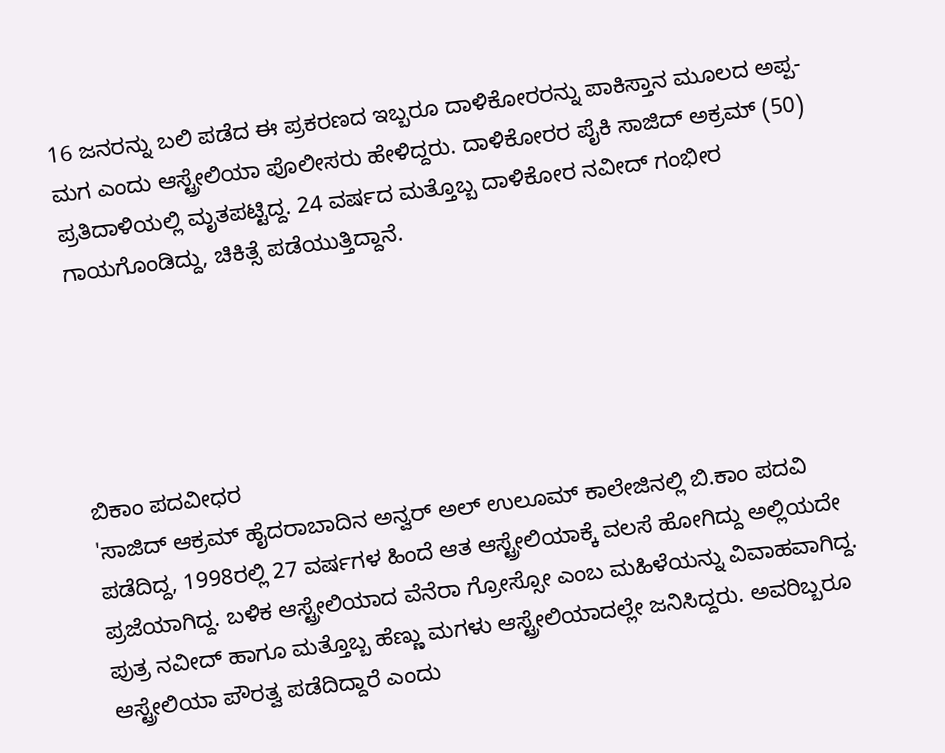16 ಜನರನ್ನು ಬಲಿ ಪಡೆದ ಈ ಪ್ರಕರಣದ ಇಬ್ಬರೂ ದಾಳಿಕೋರರನ್ನು ಪಾಕಿಸ್ತಾನ ಮೂಲದ ಅಪ್ಪ-ಮಗ ಎಂದು ಆಸ್ಟ್ರೇಲಿಯಾ ಪೊಲೀಸರು ಹೇಳಿದ್ದರು. ದಾಳಿಕೋರರ ಪೈಕಿ ಸಾಜಿದ್ ಅಕ್ರಮ್ (50) ಪ್ರತಿದಾಳಿಯಲ್ಲಿ ಮೃತಪಟ್ಟಿದ್ದ. 24 ವರ್ಷದ ಮತ್ತೊಬ್ಬ ದಾಳಿಕೋರ ನವೀದ್ ಗಂಭೀರ ಗಾಯಗೊಂಡಿದ್ದು, ಚಿಕಿತ್ಸೆ ಪಡೆಯುತ್ತಿದ್ದಾನೆ.





ಬಿಕಾಂ ಪದವೀಧರ
'ಸಾಜಿದ್ ಆಕ್ರಮ್ ಹೈದರಾಬಾದಿನ ಅನ್ವರ್ ಅಲ್ ಉಲೂಮ್ ಕಾಲೇಜಿನಲ್ಲಿ ಬಿ.ಕಾಂ ಪದವಿ ಪಡೆದಿದ್ದ, 1998ರಲ್ಲಿ 27 ವರ್ಷಗಳ ಹಿಂದೆ ಆತ ಆಸ್ಟ್ರೇಲಿಯಾಕ್ಕೆ ವಲಸೆ ಹೋಗಿದ್ದು ಅಲ್ಲಿಯದೇ ಪ್ರಜೆಯಾಗಿದ್ದ. ಬಳಿಕ ಆಸ್ಟ್ರೇಲಿಯಾದ ವೆನೆರಾ ಗ್ರೋಸ್ಸೋ ಎಂಬ ಮಹಿಳೆಯನ್ನು ವಿವಾಹವಾಗಿದ್ದ. ಪುತ್ರ ನವೀದ್ ಹಾಗೂ ಮತ್ತೊಬ್ಬ ಹೆಣ್ಣು ಮಗಳು ಆಸ್ಟ್ರೇಲಿಯಾದಲ್ಲೇ ಜನಿಸಿದ್ದರು. ಅವರಿಬ್ಬರೂ ಆಸ್ಟ್ರೇಲಿಯಾ ಪೌರತ್ವ ಪಡೆದಿದ್ದಾರೆ ಎಂದು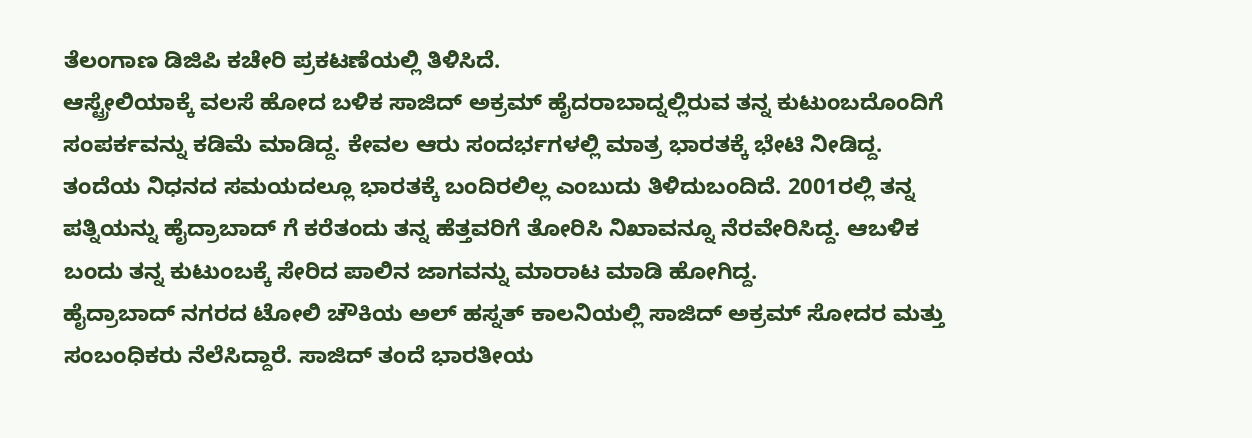ತೆಲಂಗಾಣ ಡಿಜಿಪಿ ಕಚೇರಿ ಪ್ರಕಟಣೆಯಲ್ಲಿ ತಿಳಿಸಿದೆ.
ಆಸ್ಟ್ರೇಲಿಯಾಕ್ಕೆ ವಲಸೆ ಹೋದ ಬಳಿಕ ಸಾಜಿದ್ ಅಕ್ರಮ್ ಹೈದರಾಬಾದ್ನಲ್ಲಿರುವ ತನ್ನ ಕುಟುಂಬದೊಂದಿಗೆ ಸಂಪರ್ಕವನ್ನು ಕಡಿಮೆ ಮಾಡಿದ್ದ. ಕೇವಲ ಆರು ಸಂದರ್ಭಗಳಲ್ಲಿ ಮಾತ್ರ ಭಾರತಕ್ಕೆ ಭೇಟಿ ನೀಡಿದ್ದ. ತಂದೆಯ ನಿಧನದ ಸಮಯದಲ್ಲೂ ಭಾರತಕ್ಕೆ ಬಂದಿರಲಿಲ್ಲ ಎಂಬುದು ತಿಳಿದುಬಂದಿದೆ. 2001ರಲ್ಲಿ ತನ್ನ ಪತ್ನಿಯನ್ನು ಹೈದ್ರಾಬಾದ್ ಗೆ ಕರೆತಂದು ತನ್ನ ಹೆತ್ತವರಿಗೆ ತೋರಿಸಿ ನಿಖಾವನ್ನೂ ನೆರವೇರಿಸಿದ್ದ. ಆಬಳಿಕ ಬಂದು ತನ್ನ ಕುಟುಂಬಕ್ಕೆ ಸೇರಿದ ಪಾಲಿನ ಜಾಗವನ್ನು ಮಾರಾಟ ಮಾಡಿ ಹೋಗಿದ್ದ.
ಹೈದ್ರಾಬಾದ್ ನಗರದ ಟೋಲಿ ಚೌಕಿಯ ಅಲ್ ಹಸ್ನತ್ ಕಾಲನಿಯಲ್ಲಿ ಸಾಜಿದ್ ಅಕ್ರಮ್ ಸೋದರ ಮತ್ತು ಸಂಬಂಧಿಕರು ನೆಲೆಸಿದ್ದಾರೆ. ಸಾಜಿದ್ ತಂದೆ ಭಾರತೀಯ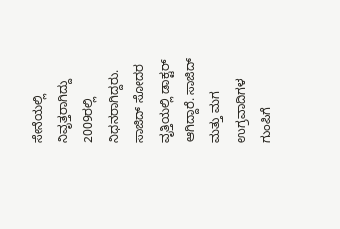ಸೇನೆಯಲ್ಲಿ ನಿವೃತ್ತರಾಗಿದ್ದು 2009ರಲ್ಲಿ ನಿಧನರಾಗಿದ್ದರು. ಸಾಜಿದ್ ಸೋದರ ವೃತ್ತಿಯಲ್ಲಿ ಡಾಕ್ಟರ್ ಆಗಿದ್ದಾರೆ. ಸಾಜಿದ್ ಮತ್ತು ಮಗ ಉಗ್ರವಾದಿಗಳ ಗುಂಪಿಗೆ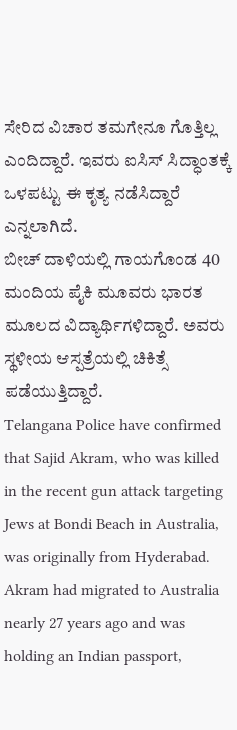ಸೇರಿದ ವಿಚಾರ ತಮಗೇನೂ ಗೊತ್ತಿಲ್ಲ ಎಂದಿದ್ದಾರೆ. ಇವರು ಐಸಿಸ್ ಸಿದ್ಧಾಂತಕ್ಕೆ ಒಳಪಟ್ಟು ಈ ಕೃತ್ಯ ನಡೆಸಿದ್ದಾರೆ ಎನ್ನಲಾಗಿದೆ.
ಬೀಚ್ ದಾಳಿಯಲ್ಲಿ ಗಾಯಗೊಂಡ 40 ಮಂದಿಯ ಪೈಕಿ ಮೂವರು ಭಾರತ ಮೂಲದ ವಿದ್ಯಾರ್ಥಿಗಳಿದ್ದಾರೆ. ಅವರು ಸ್ಥಳೀಯ ಆಸ್ಪತ್ರೆಯಲ್ಲಿ ಚಿಕಿತ್ಸೆ ಪಡೆಯುತ್ತಿದ್ದಾರೆ.
Telangana Police have confirmed that Sajid Akram, who was killed in the recent gun attack targeting Jews at Bondi Beach in Australia, was originally from Hyderabad. Akram had migrated to Australia nearly 27 years ago and was holding an Indian passport,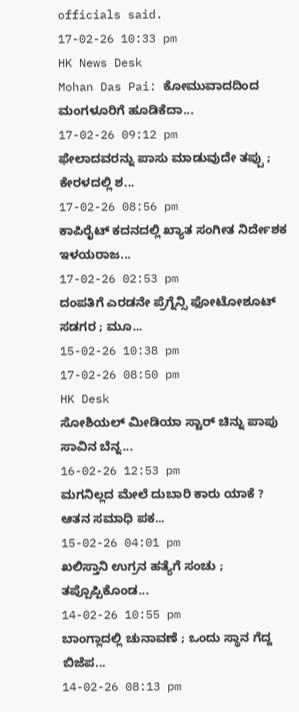officials said.
17-02-26 10:33 pm
HK News Desk
Mohan Das Pai: ಕೋಮುವಾದದಿಂದ ಮಂಗಳೂರಿಗೆ ಹೂಡಿಕೆದಾ...
17-02-26 09:12 pm
ಫೇಲಾದವರನ್ನು ಪಾಸು ಮಾಡುವುದೇ ತಪ್ಪು ; ಕೇರಳದಲ್ಲಿ ಶ...
17-02-26 08:56 pm
ಕಾಪಿರೈಟ್ ಕದನದಲ್ಲಿ ಖ್ಯಾತ ಸಂಗೀತ ನಿರ್ದೇಶಕ ಇಳಯರಾಜ...
17-02-26 02:53 pm
ದಂಪತಿಗೆ ಎರಡನೇ ಪ್ರೆಗ್ನೆನ್ಸಿ ಫೋಟೋಶೂಟ್ ಸಡಗರ ; ಮೂ...
15-02-26 10:38 pm
17-02-26 08:50 pm
HK Desk
ಸೋಶಿಯಲ್ ಮೀಡಿಯಾ ಸ್ಟಾರ್ ಚಿನ್ನು ಪಾಪು ಸಾವಿನ ಬೆನ್ನ...
16-02-26 12:53 pm
ಮಗನಿಲ್ಲದ ಮೇಲೆ ದುಬಾರಿ ಕಾರು ಯಾಕೆ ? ಆತನ ಸಮಾಧಿ ಪಕ...
15-02-26 04:01 pm
ಖಲಿಸ್ತಾನಿ ಉಗ್ರನ ಹತ್ಯೆಗೆ ಸಂಚು ; ತಪ್ಪೊಪ್ಪಿಕೊಂಡ...
14-02-26 10:55 pm
ಬಾಂಗ್ಲಾದಲ್ಲಿ ಚುನಾವಣೆ ; ಒಂದು ಸ್ಥಾನ ಗೆದ್ದ ಬಿಜೆಪ...
14-02-26 08:13 pm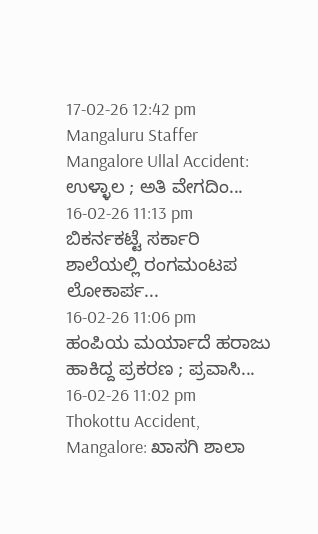17-02-26 12:42 pm
Mangaluru Staffer
Mangalore Ullal Accident: ಉಳ್ಳಾಲ ; ಅತಿ ವೇಗದಿಂ...
16-02-26 11:13 pm
ಬಿಕರ್ನಕಟ್ಟೆ ಸರ್ಕಾರಿ ಶಾಲೆಯಲ್ಲಿ ರಂಗಮಂಟಪ ಲೋಕಾರ್ಪ...
16-02-26 11:06 pm
ಹಂಪಿಯ ಮರ್ಯಾದೆ ಹರಾಜು ಹಾಕಿದ್ದ ಪ್ರಕರಣ ; ಪ್ರವಾಸಿ...
16-02-26 11:02 pm
Thokottu Accident, Mangalore: ಖಾಸಗಿ ಶಾಲಾ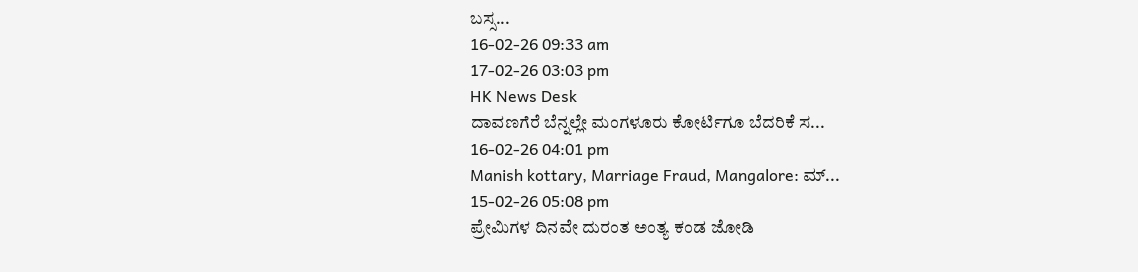ಬಸ್ಸ...
16-02-26 09:33 am
17-02-26 03:03 pm
HK News Desk
ದಾವಣಗೆರೆ ಬೆನ್ನಲ್ಲೇ ಮಂಗಳೂರು ಕೋರ್ಟಿಗೂ ಬೆದರಿಕೆ ಸ...
16-02-26 04:01 pm
Manish kottary, Marriage Fraud, Mangalore: ಮ್...
15-02-26 05:08 pm
ಪ್ರೇಮಿಗಳ ದಿನವೇ ದುರಂತ ಅಂತ್ಯ ಕಂಡ ಜೋಡಿ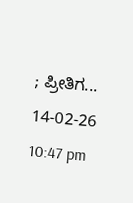; ಪ್ರೀತಿಗ...
14-02-26 10:47 pm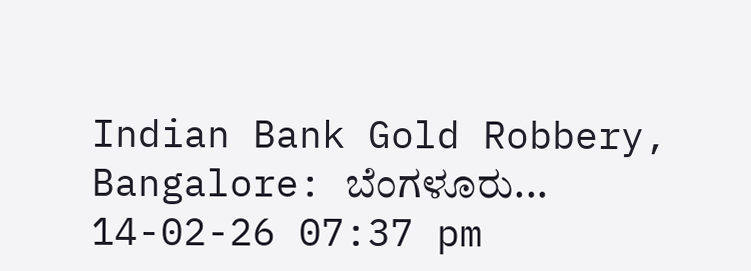Indian Bank Gold Robbery, Bangalore: ಬೆಂಗಳೂರು...
14-02-26 07:37 pm